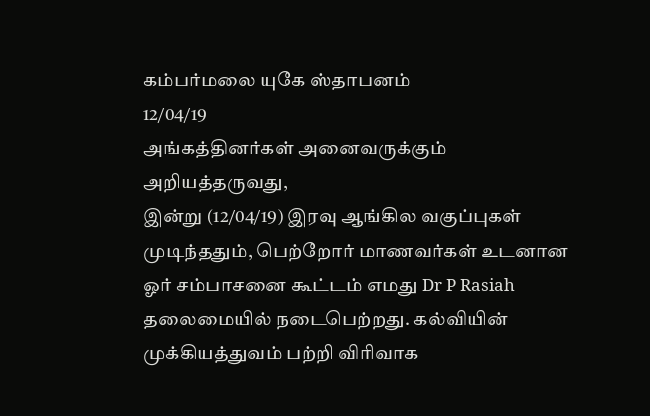கம்பர்மலை யுகே ஸ்தாபனம்
12/04/19
அங்கத்தினர்கள் அனைவருக்கும் அறியத்தருவது,
இன்று (12/04/19) இரவு ஆங்கில வகுப்புகள் முடிந்ததும், பெற்றோர் மாணவர்கள் உடனான ஓர் சம்பாசனை கூட்டம் எமது Dr P Rasiah தலைமையில் நடைபெற்றது. கல்வியின் முக்கியத்துவம் பற்றி விரிவாக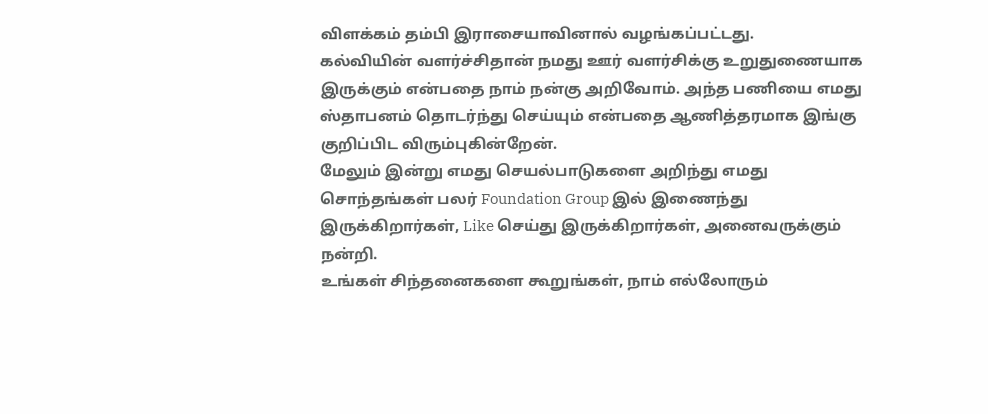விளக்கம் தம்பி இராசையாவினால் வழங்கப்பட்டது.
கல்வியின் வளர்ச்சிதான் நமது ஊர் வளர்சிக்கு உறுதுணையாக இருக்கும் என்பதை நாம் நன்கு அறிவோம். அந்த பணியை எமது ஸ்தாபனம் தொடர்ந்து செய்யும் என்பதை ஆணித்தரமாக இங்கு குறிப்பிட விரும்புகின்றேன்.
மேலும் இன்று எமது செயல்பாடுகளை அறிந்து எமது சொந்தங்கள் பலர் Foundation Group இல் இணைந்து இருக்கிறார்கள், Like செய்து இருக்கிறார்கள், அனைவருக்கும் நன்றி.
உங்கள் சிந்தனைகளை கூறுங்கள், நாம் எல்லோரும்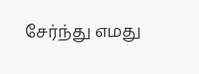சேர்ந்து எமது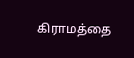கிராமத்தை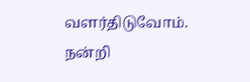வளர்திடுவோம்.
நன்றி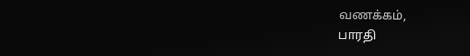வணக்கம்,
பாரதி